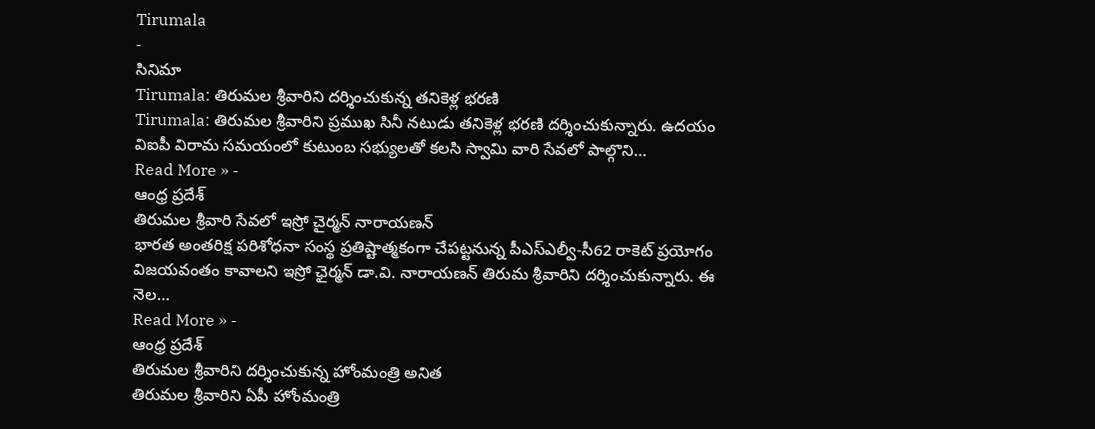Tirumala
-
సినిమా
Tirumala: తిరుమల శ్రీవారిని దర్శించుకున్న తనికెళ్ల భరణి
Tirumala: తిరుమల శ్రీవారిని ప్రముఖ సినీ నటుడు తనికెళ్ల భరణి దర్శించుకున్నారు. ఉదయం విఐపీ విరామ సమయంలో కుటుంబ సభ్యులతో కలసి స్వామి వారి సేవలో పాల్గొని…
Read More » -
ఆంధ్ర ప్రదేశ్
తిరుమల శ్రీవారి సేవలో ఇస్రో చైర్మన్ నారాయణన్
భారత అంతరిక్ష పరిశోధనా సంస్థ ప్రతిష్టాత్మకంగా చేపట్టనున్న పీఎస్ఎల్వీ-సీ62 రాకెట్ ప్రయోగం విజయవంతం కావాలని ఇస్రో ఛైర్మన్ డా.వి. నారాయణన్ తిరుమ శ్రీవారిని దర్శించుకున్నారు. ఈ నెల…
Read More » -
ఆంధ్ర ప్రదేశ్
తిరుమల శ్రీవారిని దర్శించుకున్న హోంమంత్రి అనిత
తిరుమల శ్రీవారిని ఏపీ హోంమంత్రి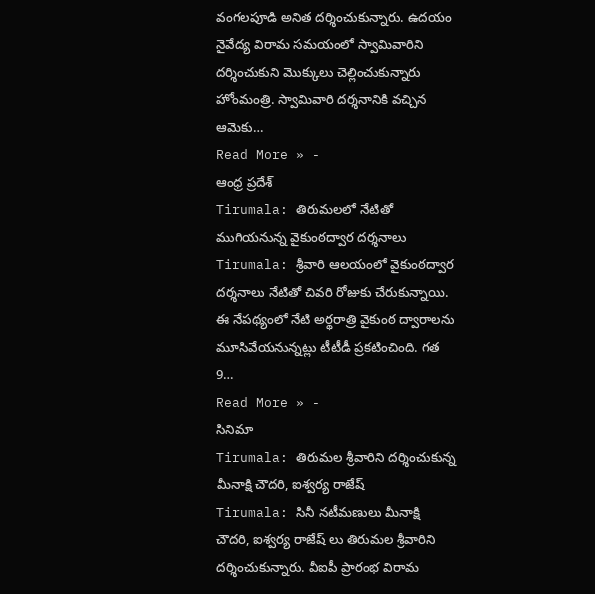వంగలపూడి అనిత దర్శించుకున్నారు. ఉదయం నైవేద్య విరామ సమయంలో స్వామివారిని దర్శించుకుని మొక్కులు చెల్లించుకున్నారు హోంమంత్రి. స్వామివారి దర్శనానికి వచ్చిన ఆమెకు…
Read More » -
ఆంధ్ర ప్రదేశ్
Tirumala: తిరుమలలో నేటితో ముగియనున్న వైకుంఠద్వార దర్శనాలు
Tirumala: శ్రీవారి ఆలయంలో వైకుంఠద్వార దర్శనాలు నేటితో చివరి రోజుకు చేరుకున్నాయి. ఈ నేపథ్యంలో నేటి అర్థరాత్రి వైకుంఠ ద్వారాలను మూసివేయనున్నట్లు టీటీడీ ప్రకటించింది. గత 9…
Read More » -
సినిమా
Tirumala: తిరుమల శ్రీవారిని దర్శించుకున్న మీనాక్షి చౌదరి, ఐశ్వర్య రాజేష్
Tirumala: సినీ నటీమణులు మీనాక్షి చౌదరి, ఐశ్వర్య రాజేష్ లు తిరుమల శ్రీవారిని దర్శించుకున్నారు. వీఐపీ ప్రారంభ విరామ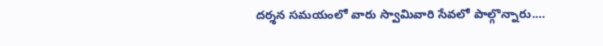దర్శన సమయంలో వారు స్వామివారి సేవలో పాల్గొన్నారు.…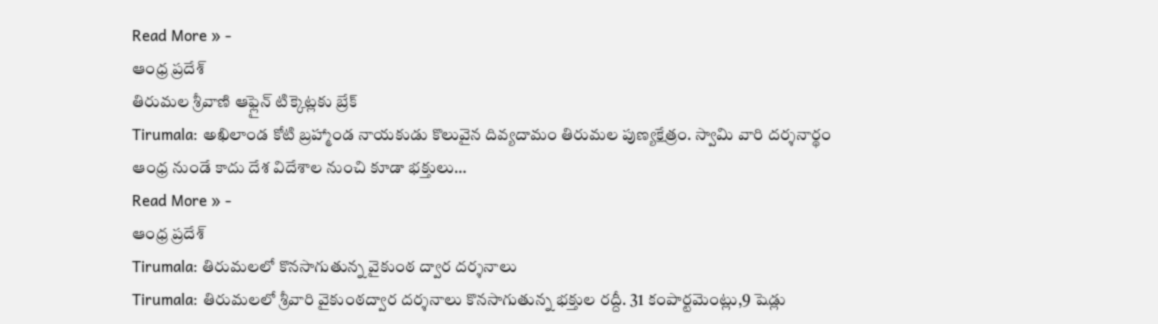Read More » -
ఆంధ్ర ప్రదేశ్
తిరుమల శ్రీవాణి ఆఫ్లైన్ టిక్కెట్లకు బ్రేక్
Tirumala: అఖిలాండ కోటి బ్రహ్మాండ నాయకుడు కొలువైన దివ్యదామం తిరుమల పుణ్యక్షేత్రం. స్వామి వారి దర్శనార్థం ఆంధ్ర నుండే కాదు దేశ విదేశాల నుంచి కూడా భక్తులు…
Read More » -
ఆంధ్ర ప్రదేశ్
Tirumala: తిరుమలలో కొనసాగుతున్న వైకుంఠ ద్వార దర్శనాలు
Tirumala: తిరుమలలో శ్రీవారి వైకుంఠద్వార దర్శనాలు కొనసాగుతున్న భక్తుల రద్దీ. 31 కంపార్టమెంట్లు,9 షెడ్లు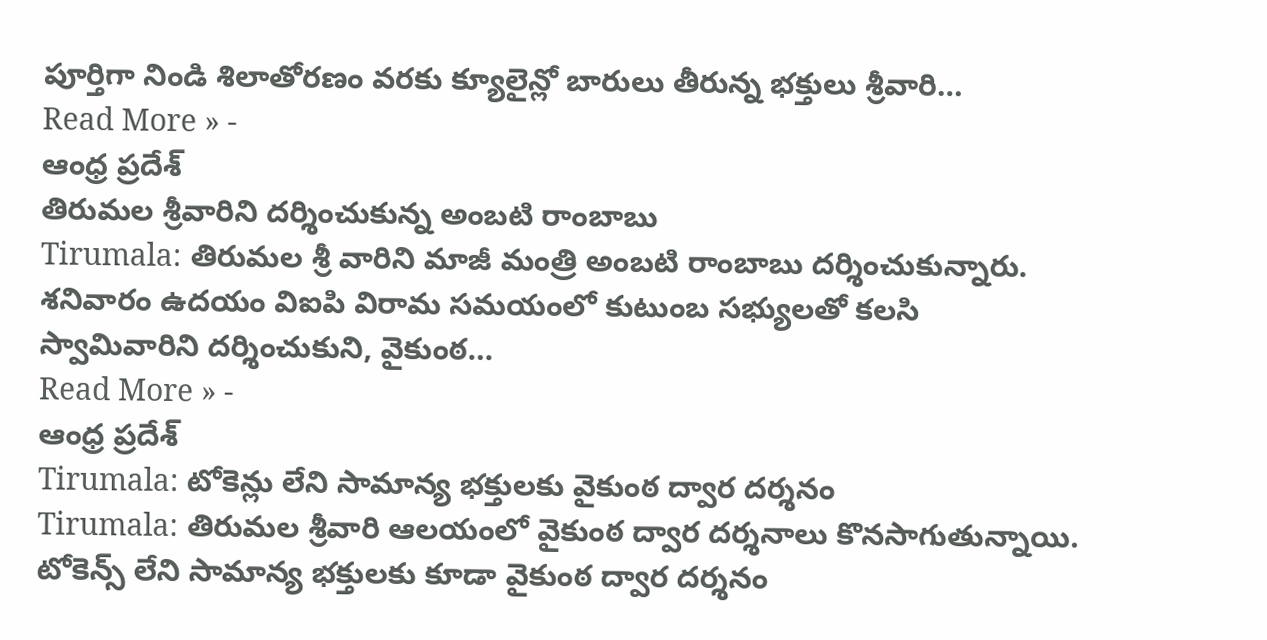పూర్తిగా నిండి శిలాతోరణం వరకు క్యూలైన్లో బారులు తీరున్న భక్తులు శ్రీవారి…
Read More » -
ఆంధ్ర ప్రదేశ్
తిరుమల శ్రీవారిని దర్శించుకున్న అంబటి రాంబాబు
Tirumala: తిరుమల శ్రీ వారిని మాజీ మంత్రి అంబటి రాంబాబు దర్శించుకున్నారు. శనివారం ఉదయం విఐపి విరామ సమయంలో కుటుంబ సభ్యులతో కలసి స్వామివారిని దర్శించుకుని, వైకుంఠ…
Read More » -
ఆంధ్ర ప్రదేశ్
Tirumala: టోకెన్లు లేని సామాన్య భక్తులకు వైకుంఠ ద్వార దర్శనం
Tirumala: తిరుమల శ్రీవారి ఆలయంలో వైకుంఠ ద్వార దర్శనాలు కొనసాగుతున్నాయి. టోకెన్స్ లేని సామాన్య భక్తులకు కూడా వైకుంఠ ద్వార దర్శనం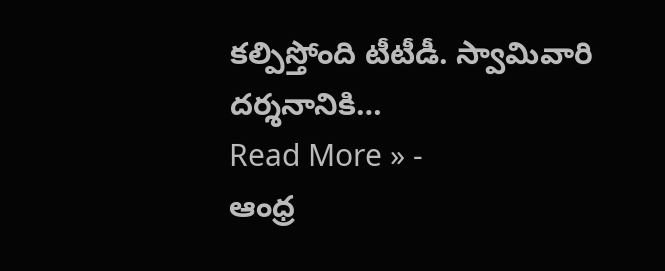కల్పిస్తోంది టీటీడీ. స్వామివారి దర్శనానికి…
Read More » -
ఆంధ్ర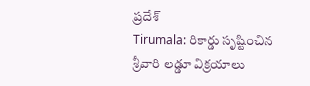ప్రదేశ్
Tirumala: రికార్డు సృష్టించిన శ్రీవారి లడ్డూ విక్రయాలు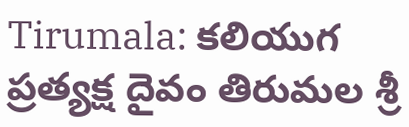Tirumala: కలియుగ ప్రత్యక్ష దైవం తిరుమల శ్రీ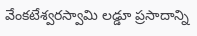వేంకటేశ్వరస్వామి లడ్డూ ప్రసాదాన్ని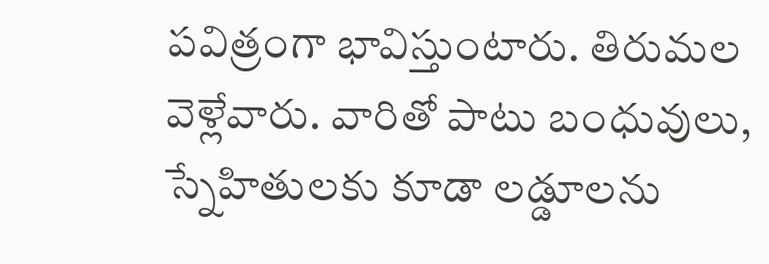పవిత్రంగా భావిస్తుంటారు. తిరుమల వెళ్లేవారు. వారితో పాటు బంధువులు, స్నేహితులకు కూడా లడ్డూలను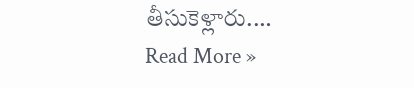తీసుకెళ్లారు.…
Read More »